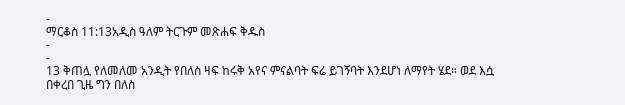-
ማርቆስ 11:13አዲስ ዓለም ትርጉም መጽሐፍ ቅዱስ
-
-
13 ቅጠሏ የለመለመ አንዲት የበለስ ዛፍ ከሩቅ አየና ምናልባት ፍሬ ይገኝባት እንደሆነ ለማየት ሄደ። ወደ እሷ በቀረበ ጊዜ ግን በለስ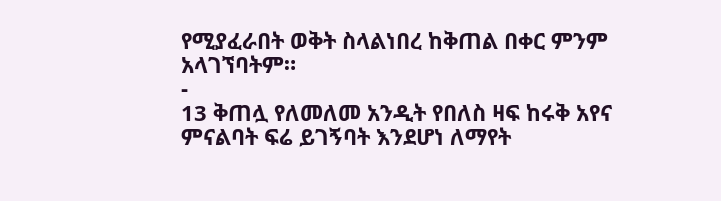የሚያፈራበት ወቅት ስላልነበረ ከቅጠል በቀር ምንም አላገኘባትም።
-
13 ቅጠሏ የለመለመ አንዲት የበለስ ዛፍ ከሩቅ አየና ምናልባት ፍሬ ይገኝባት እንደሆነ ለማየት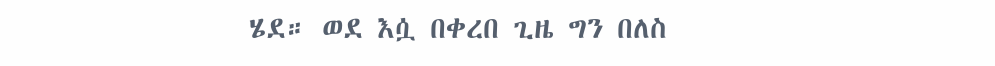ሄደ። ወደ እሷ በቀረበ ጊዜ ግን በለስ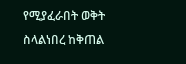የሚያፈራበት ወቅት ስላልነበረ ከቅጠል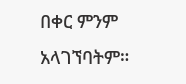በቀር ምንም አላገኘባትም።